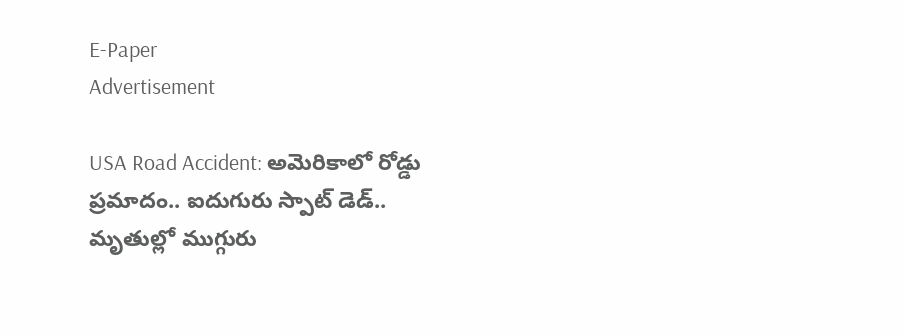E-Paper
Advertisement

USA Road Accident: అమెరికాలో రోడ్డు ప్రమాదం.. ఐదుగురు స్పాట్ డెడ్.. మృతుల్లో ముగ్గురు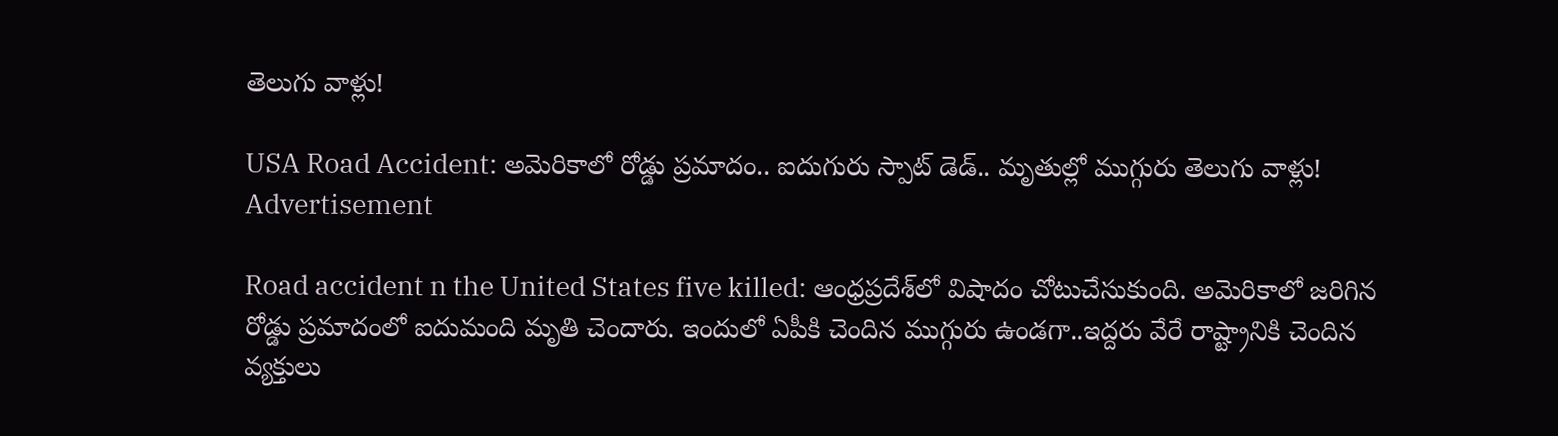తెలుగు వాళ్లు!

USA Road Accident: అమెరికాలో రోడ్డు ప్రమాదం.. ఐదుగురు స్పాట్ డెడ్.. మృతుల్లో ముగ్గురు తెలుగు వాళ్లు!
Advertisement

Road accident n the United States five killed: ఆంధ్రప్రదేశ్‌లో విషాదం చోటుచేసుకుంది. అమెరికాలో జరిగిన రోడ్డు ప్రమాదంలో ఐదుమంది మృతి చెందారు. ఇందులో ఏపీకి చెందిన ముగ్గురు ఉండగా..ఇద్దరు వేరే రాష్ట్రానికి చెందిన వ్యక్తులు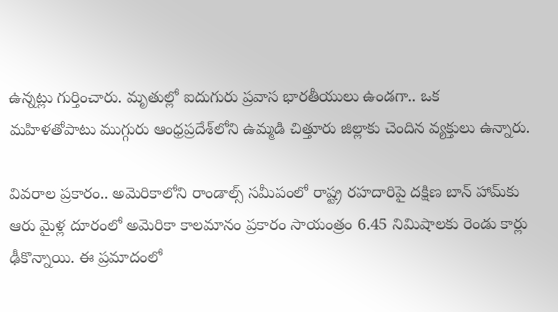ఉన్నట్లు గుర్తించారు. మృతుల్లో ఐదుగురు ప్రవాస భారతీయులు ఉండగా.. ఒక మహిళతోపాటు ముగ్గురు ఆంధ్రప్రదేశ్‌లోని ఉమ్మడి చిత్తూరు జిల్లాకు చెందిన వ్యక్తులు ఉన్నారు.

వివరాల ప్రకారం.. అమెరికాలోని రాండాల్స్ సమీపంలో రాష్ట్ర రహదారిపై దక్షిణ బాన్ హామ్‌కు ఆరు మైళ్ల దూరంలో అమెరికా కాలమానం ప్రకారం సాయంత్రం 6.45 నిమిషాలకు రెండు కార్లు ఢీకొన్నాయి. ఈ ప్రమాదంలో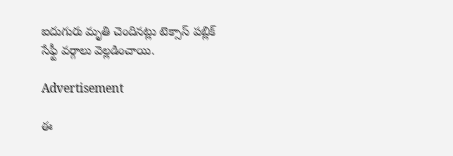ఐదుగురు మృతి చెందినట్లు టెక్సాస్ పబ్లిక్ సేఫ్టీ వర్గాలు వెల్లడించాయి.

Advertisement

ఈ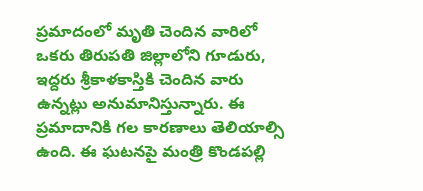ప్రమాదంలో మృతి చెందిన వారిలో ఒకరు తిరుపతి జిల్లాలోని గూడురు, ఇద్దరు శ్రీకాళకాస్తికి చెందిన వారు ఉన్నట్లు అనుమానిస్తున్నారు. ఈ ప్రమాదానికి గల కారణాలు తెలియాల్సి ఉంది. ఈ ఘటనపై మంత్రి కొండపల్లి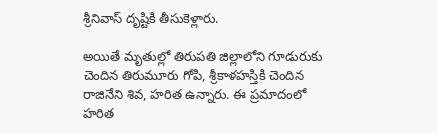శ్రీనివాస్ దృష్టికి తీసుకెళ్లారు.

అయితే మృతుల్లో తిరుపతి జిల్లాలోని గూడురుకు చెందిన తిరుమూరు గోపి, శ్రీకాళహస్తికి చెందిన రాజినేని శివ, హరిత ఉన్నారు. ఈ ప్రమాదంలో హరిత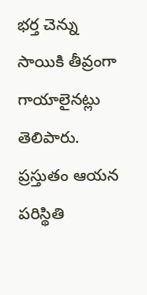భర్త చెన్ను సాయికి తీవ్రంగా గాయాలైనట్లు తెలిపారు. ప్రస్తుతం ఆయన పరిస్థితి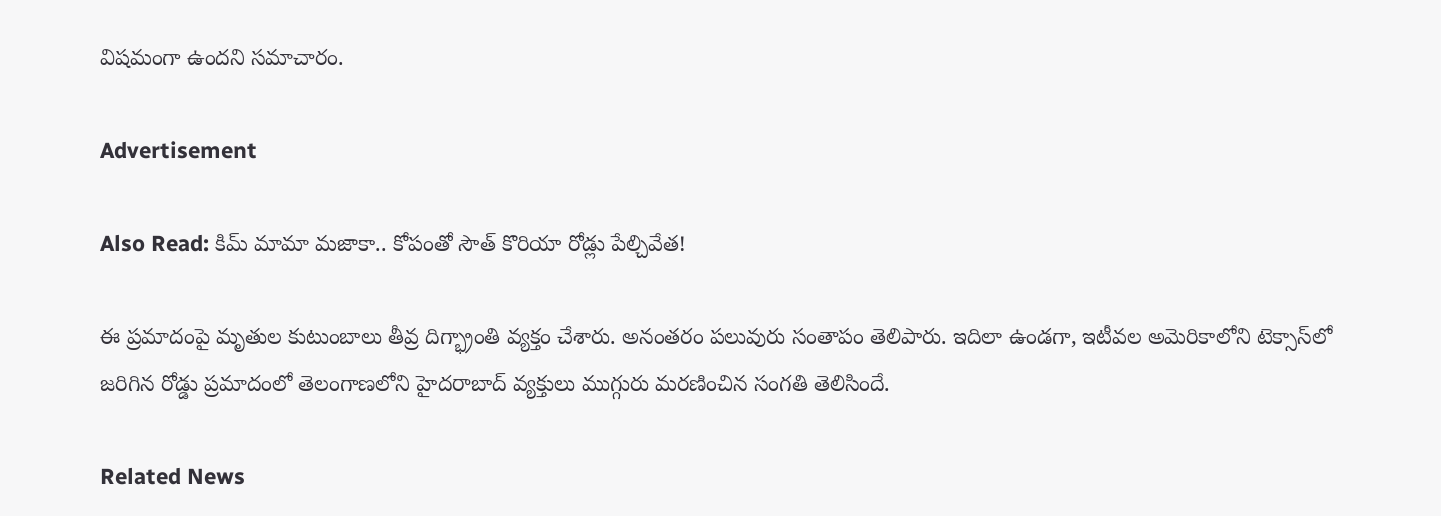విషమంగా ఉందని సమాచారం.

Advertisement

Also Read: కిమ్ మామా మజాకా.. కోపంతో సౌత్ కొరియా రోడ్లు పేల్చివేత!

ఈ ప్రమాదంపై మృతుల కుటుంబాలు తీవ్ర దిగ్భ్రాంతి వ్యక్తం చేశారు. అనంతరం పలువురు సంతాపం తెలిపారు. ఇదిలా ఉండగా, ఇటీవల అమెరికాలోని టెక్సాస్‌లో జరిగిన రోడ్డు ప్రమాదంలో తెలంగాణలోని హైదరాబాద్ వ్యక్తులు ముగ్గురు మరణించిన సంగతి తెలిసిందే.

Related News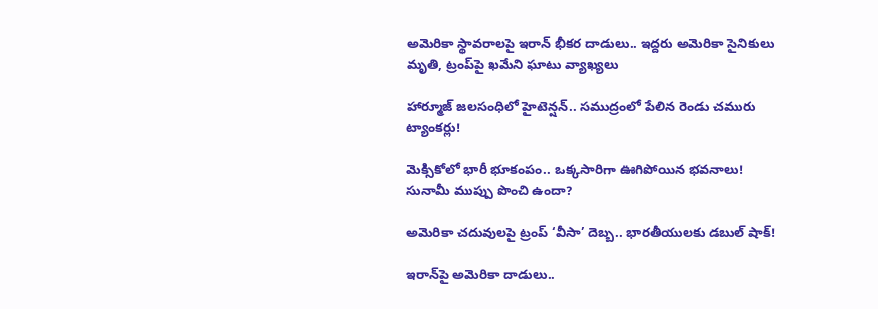అమెరికా స్థావరాలపై ఇరాన్ భీకర దాడులు.. ఇద్దరు అమెరికా సైనికులు మృతి, ట్రంప్‌పై ఖమేని ఘాటు వ్యాఖ్యలు

హార్మూజ్ జలసంధిలో హైటెన్షన్.. సముద్రంలో పేలిన రెండు చమురు ట్యాంకర్లు!

మెక్సికోలో భారీ భూకంపం.. ఒక్కసారిగా ఊగిపోయిన భవనాలు! సునామీ ముప్పు పొంచి ఉందా?

అమెరికా చదువులపై ట్రంప్ ‘వీసా’ దెబ్బ.. భారతీయులకు డబుల్ షాక్!

ఇరాన్‌పై అమెరికా దాడులు..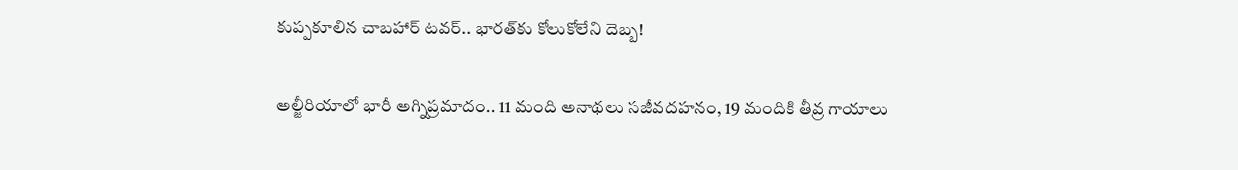కుప్పకూలిన చాబహార్ టవర్.. భారత్‌కు కోలుకోలేని దెబ్బ!

అల్జీరియాలో భారీ అగ్నిప్రమాదం.. 11 మంది అనాథలు సజీవదహనం, 19 మందికి తీవ్ర గాయాలు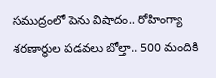సముద్రంలో పెను విషాదం.. రోహింగ్యా శరణార్థుల పడవలు బోల్తా.. 500 మందికి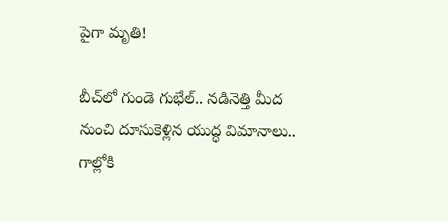పైగా మృతి!

బీచ్‌లో గుండె గుభేల్.. నడినెత్తి మీద నుంచి దూసుకెళ్లిన యుద్ధ విమానాలు.. గాల్లోకి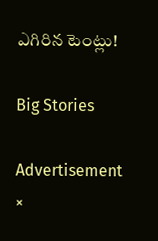ఎగిరిన టెంట్లు!

Big Stories

Advertisement
×